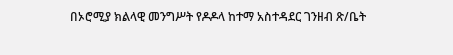በኦሮሚያ ክልላዊ መንግሥት የዶዶላ ከተማ አስተዳደር ገንዘብ ጽ/ቤት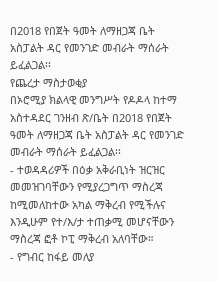በ2018 የበጀት ዓመት ለማዘጋጃ ቤት አስፓልት ዳር የመንገድ መብራት ማሰራት ይፈልጋል፡፡
የጨረታ ማስታወቂያ
በኦሮሚያ ክልላዊ መንግሥት የዶዶላ ከተማ አስተዳደር ገንዘብ ጽ/ቤት በ2018 የበጀት ዓመት ለማዘጋጃ ቤት አስፓልት ዳር የመንገድ መብራት ማሰራት ይፈልጋል፡፡
- ተወዳዳሪዎች በዕቃ አቅራቢነት ዝርዝር መመዝገባቸውን የሚያረጋግጥ ማስረጃ ከሚመለከተው አካል ማቅረብ የሚችሉና እንዲሁም የተ/እ/ታ ተጠቃሚ መሆናቸውን ማስረጃ ፎቶ ኮፒ ማቅረብ አለባቸው።
- የግብር ከፋይ መለያ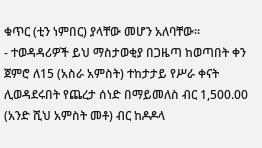ቁጥር (ቲን ነምበር) ያላቸው መሆን አለባቸው፡፡
- ተወዳዳሪዎች ይህ ማስታወቂያ በጋዜጣ ከወጣበት ቀን ጀምሮ ለ15 (አስራ አምስት) ተከታታይ የሥራ ቀናት ሊወዳደሩበት የጨረታ ሰነድ በማይመለስ ብር 1,500.00 (አንድ ሺህ አምስት መቶ) ብር ከዶዶላ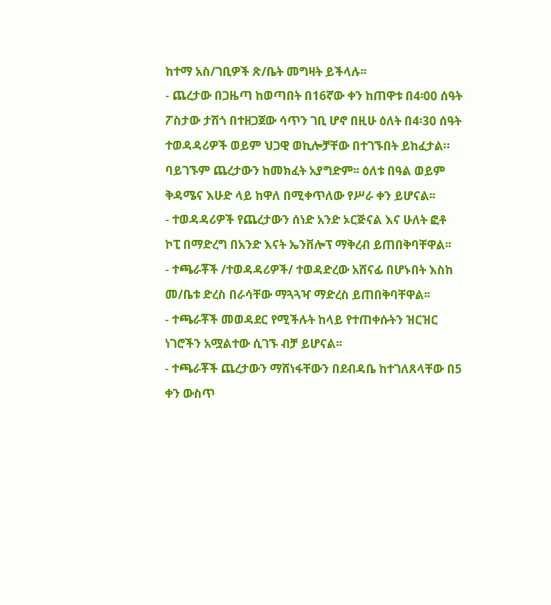ከተማ አስ/ገቢዎች ጽ/ቤት መግዛት ይችላሉ፡፡
- ጨረታው በጋዜጣ ከወጣበት በ16ኛው ቀን ከጠዋቱ በ4፡00 ሰዓት ፖስታው ታሽጎ በተዘጋጀው ሳጥን ገቢ ሆኖ በዚሁ ዕለት በ4፡30 ሰዓት ተወዳዳሪዎች ወይም ህጋዊ ወኪሎቻቸው በተገኙበት ይከፈታል። ባይገኙም ጨረታውን ከመክፈት አያግድም፡፡ ዕለቱ በዓል ወይም ቅዳሜና እሁድ ላይ ከዋለ በሚቀጥለው የሥራ ቀን ይሆናል፡፡
- ተወዳዳሪዎች የጨረታውን ሰነድ አንድ ኦርጅናል እና ሁለት ፎቶ ኮፒ በማድረግ በአንድ እናት ኤንቨሎፕ ማቅረብ ይጠበቅባቸዋል፡፡
- ተጫራቾች /ተወዳዳሪዎች/ ተወዳድረው አሸናፊ በሆኑበት እስከ መ/ቤቱ ድረስ በራሳቸው ማጓጓዣ ማድረስ ይጠበቅባቸዋል፡፡
- ተጫራቾች መወዳደር የሚችሉት ከላይ የተጠቀሱትን ዝርዝር ነገሮችን አሟልተው ሲገኙ ብቻ ይሆናል፡፡
- ተጫራቾች ጨረታውን ማሸነፋቸውን በደብዳቤ ከተገለጸላቸው በ5 ቀን ውስጥ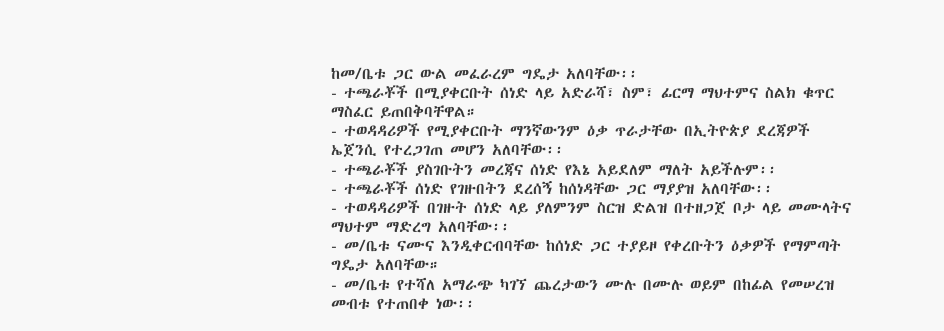ከመ/ቤቱ ጋር ውል መፈራረም ግዴታ አለባቸው፡፡
- ተጫራቾች በሚያቀርቡት ሰነድ ላይ አድራሻ፣ ስም፣ ፊርማ ማህተምና ስልክ ቁጥር ማስፈር ይጠበቅባቸዋል።
- ተወዳዳሪዎች የሚያቀርቡት ማንኛውንም ዕቃ ጥራታቸው በኢትዮጵያ ደረጃዎች ኤጀንሲ የተረጋገጠ መሆን አለባቸው፡፡
- ተጫራቾች ያስገቡትን መረጃና ሰነድ የእኔ አይደለም ማለት አይችሉም፡፡
- ተጫራቾች ሰነድ የገዙበትን ደረሰኝ ከሰነዳቸው ጋር ማያያዝ አለባቸው፡፡
- ተወዳዳሪዎች በገዙት ሰነድ ላይ ያለምንም ስርዝ ድልዝ በተዘጋጀ ቦታ ላይ መሙላትና ማህተም ማድረግ አለባቸው፡፡
- መ/ቤቱ ናሙና እንዲቀርብባቸው ከሰነድ ጋር ተያይዞ የቀረቡትን ዕቃዎች የማምጣት ግዴታ አለባቸው።
- መ/ቤቱ የተሻለ አማራጭ ካገኘ ጨረታውን ሙሉ በሙሉ ወይም በከፊል የመሠረዝ መብቱ የተጠበቀ ነው፡፡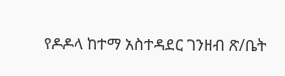የዶዶላ ከተማ አስተዳደር ገንዘብ ጽ/ቤት